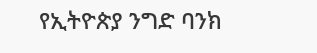የኢትዮጵያ ንግድ ባንክ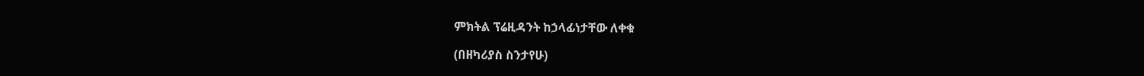ምክትል ፕሬዚዳንት ከኃላፊነታቸው ለቀቁ

(በዘካሪያስ ስንታየሁ)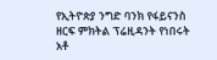የኢትዮጵያ ንግድ ባንክ የፋይናንስ ዘርፍ ምክትል ፕሬዚዳንት የነበሩት አቶ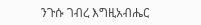ንጉሱ ገብረ እግዚአብሔር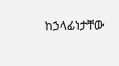ከኃላፊነታቸው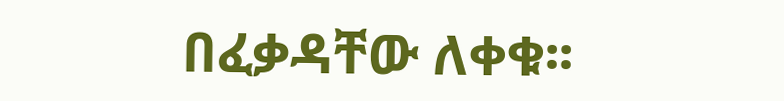በፈቃዳቸው ለቀቁ፡፡